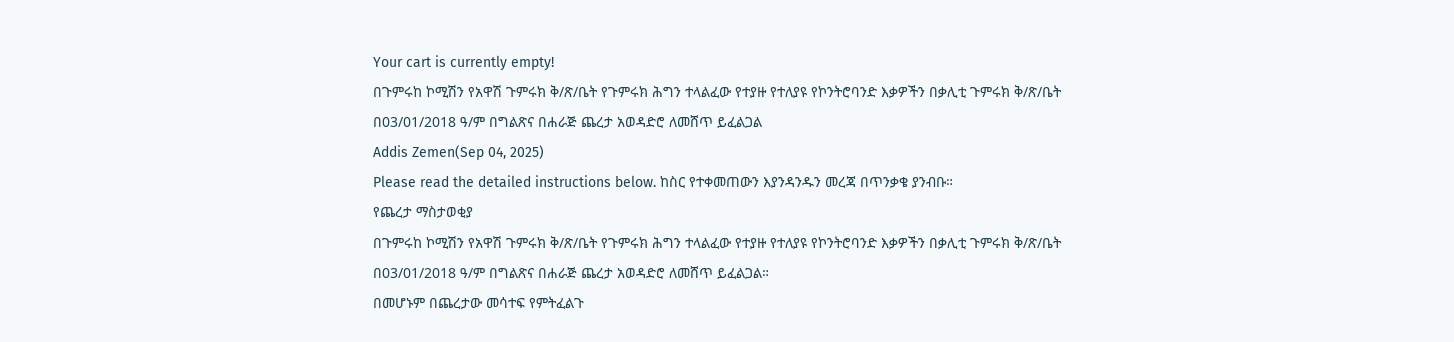Your cart is currently empty!
በጉምሩከ ኮሚሽን የአዋሽ ጉምሩክ ቅ/ጽ/ቤት የጉምሩክ ሕግን ተላልፈው የተያዙ የተለያዩ የኮንትሮባንድ እቃዎችን በቃሊቲ ጉምሩክ ቅ/ጽ/ቤት በ03/01/2018 ዓ/ም በግልጽና በሐራጅ ጨረታ አወዳድሮ ለመሸጥ ይፈልጋል
Addis Zemen(Sep 04, 2025)
Please read the detailed instructions below. ከስር የተቀመጠውን እያንዳንዱን መረጃ በጥንቃቄ ያንብቡ።
የጨረታ ማስታወቂያ
በጉምሩከ ኮሚሽን የአዋሽ ጉምሩክ ቅ/ጽ/ቤት የጉምሩክ ሕግን ተላልፈው የተያዙ የተለያዩ የኮንትሮባንድ እቃዎችን በቃሊቲ ጉምሩክ ቅ/ጽ/ቤት በ03/01/2018 ዓ/ም በግልጽና በሐራጅ ጨረታ አወዳድሮ ለመሸጥ ይፈልጋል።
በመሆኑም በጨረታው መሳተፍ የምትፈልጉ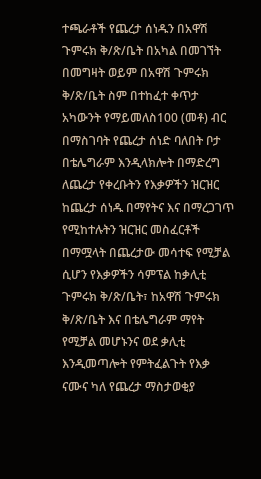ተጫራቶች የጨረታ ሰነዱን በአዋሽ ጉምሩክ ቅ/ጽ/ቤት በአካል በመገኘት በመግዛት ወይም በአዋሽ ጉምሩክ ቅ/ጽ/ቤት ስም በተከፈተ ቀጥታ አካውንት የማይመለስ100 (መቶ) ብር በማስገባት የጨረታ ሰነድ ባለበት ቦታ በቴሌግራም እንዲላክሎት በማድረግ ለጨረታ የቀረቡትን የእቃዎችን ዝርዝር ከጨረታ ሰነዱ በማየትና እና በማረጋገጥ የሚከተሉትን ዝርዝር መስፈርቶች በማሟላት በጨረታው መሳተፍ የሚቻል ሲሆን የእቃዎችን ሳምፕል ከቃሊቲ ጉምሩክ ቅ/ጽ/ቤት፣ ከአዋሽ ጉምሩክ ቅ/ጽ/ቤት እና በቴሌግራም ማየት የሚቻል መሆኑንና ወደ ቃሊቲ እንዲመጣሎት የምትፈልጉት የእቃ ናሙና ካለ የጨረታ ማስታወቂያ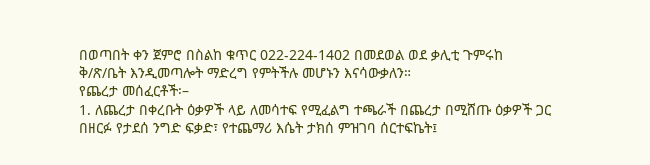በወጣበት ቀን ጀምሮ በስልከ ቁጥር 022-224-1402 በመደወል ወደ ቃሊቲ ጉምሩከ ቅ/ጽ/ቤት እንዲመጣሎት ማድረግ የምትችሉ መሆኑን እናሳውቃለን።
የጨረታ መሰፈርቶች፡–
1. ለጨረታ በቀረቡት ዕቃዎች ላይ ለመሳተፍ የሚፈልግ ተጫራች በጨረታ በሚሸጡ ዕቃዎች ጋር በዘርፉ የታደሰ ንግድ ፍቃድ፣ የተጨማሪ እሴት ታክሰ ምዝገባ ሰርተፍኬት፤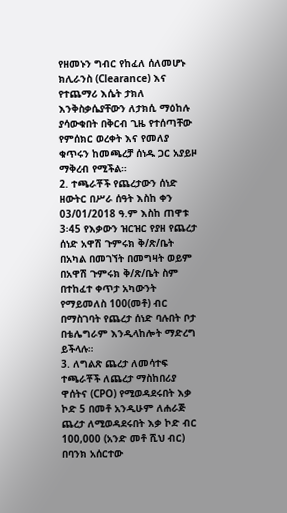የዘመኑን ግብር የከፈለ ሰለመሆኑ ክሊራንስ (Clearance) እና የተጨማሪ እሴት ታክለ እንቅስቃሴያቸውን ለታክሲ ማዕከሉ ያሳውቁበት በቅርብ ጊዜ የተሰጣቸው የምሰክር ወረቀት እና የመለያ ቁጥሩን ከመጫረቻ ሰነዱ ጋር አያይዞ ማቅረብ የሚችል።
2. ተጫራቾች የጨረታውን ሰነድ ዘውትር በሥራ ሰዓት እስከ ቀን 03/01/2018 ዓ.ም እስከ ጠዋቱ 3፡45 የእቃውን ዝርዝር የያዘ የጨረታ ሰነድ አዋሽ ጉምሩክ ቅ/ጽ/ቤት በአካል በመገኘት በመግዛት ወይም በአዋሽ ጉምሩክ ቅ/ጽ/ቤት ስም በተከፈተ ቀጥታ አካውንት የማይመለስ 100(መቶ) ብር በማስገባት የጨረታ ሰነድ ባሉበት ቦታ በቴሌግራም እንዲላከሎት ማድረግ ይችላሉ።
3. ለግልጽ ጨረታ ለመሳተፍ ተጫራቾች ለጨረታ ማስከበሪያ ዋሰትና (CPO) የሚወዳደሩበት እቃ ኮድ 5 በመቶ አንዲሁም ለሐራጅ ጨረታ ለሚወዳደሩበት እቃ ኮድ ብር 100,000 (አንድ መቶ ሺህ ብር) በባንክ አሰርተው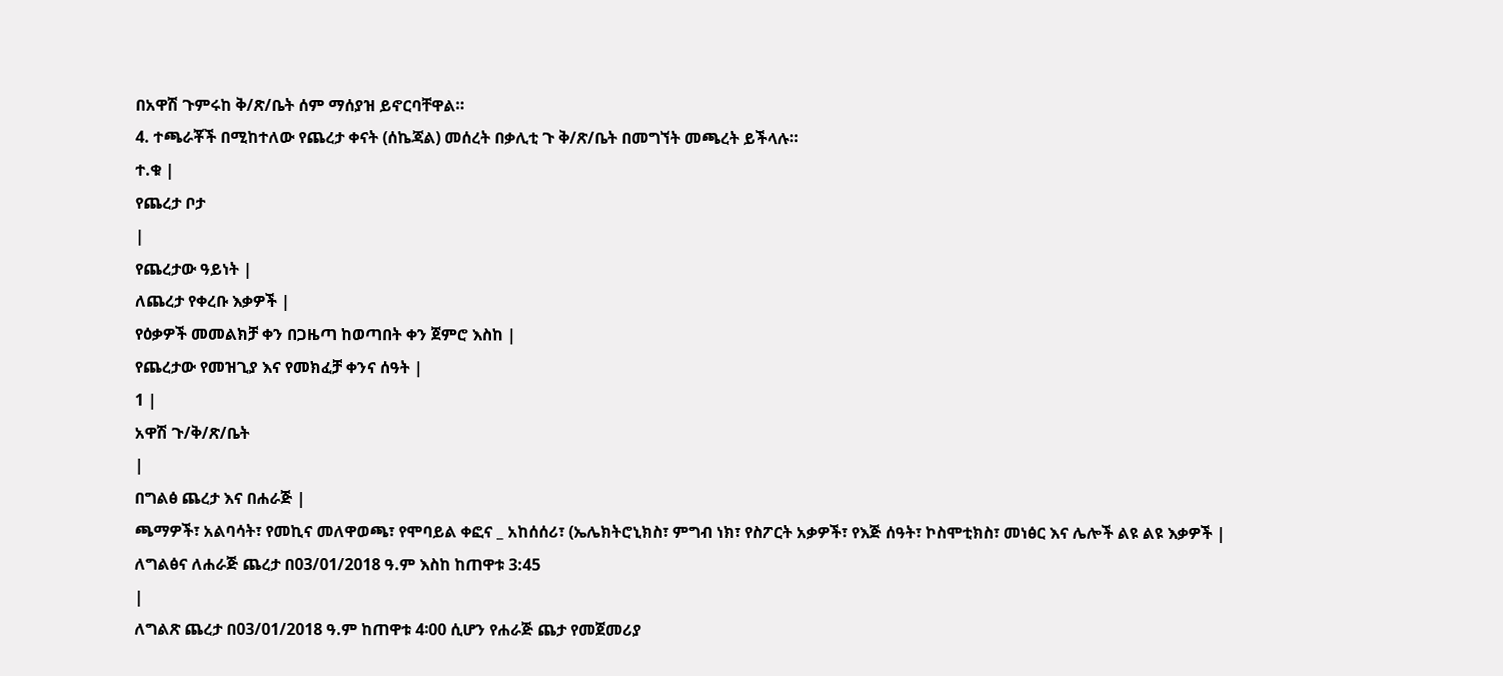በአዋሽ ጉምሩከ ቅ/ጽ/ቤት ሰም ማሰያዝ ይኖርባቸዋል።
4. ተጫራቾች በሚከተለው የጨረታ ቀናት (ሰኬጃል) መሰረት በቃሊቲ ጉ ቅ/ጽ/ቤት በመግኘት መጫረት ይችላሉ።
ተ.ቁ |
የጨረታ ቦታ
|
የጨረታው ዓይነት |
ለጨረታ የቀረቡ እቃዎች |
የዕቃዎች መመልክቻ ቀን በጋዜጣ ከወጣበት ቀን ጀምሮ እስከ |
የጨረታው የመዝጊያ እና የመክፈቻ ቀንና ሰዓት |
1 |
አዋሽ ጉ/ቅ/ጽ/ቤት
|
በግልፅ ጨረታ እና በሐራጅ |
ጫማዎች፣ አልባሳት፣ የመኪና መለዋወጫ፣ የሞባይል ቀፎና _ አከሰሰሪ፣ (ኤሌክትሮኒክስ፣ ምግብ ነክ፣ የስፖርት አቃዎች፣ የእጅ ሰዓት፣ ኮስሞቲክስ፣ መነፅር እና ሌሎች ልዩ ልዩ እቃዎች |
ለግልፅና ለሐራጅ ጨረታ በ03/01/2018 ዓ.ም እስከ ከጠዋቱ 3:45
|
ለግልጽ ጨረታ በ03/01/2018 ዓ.ም ከጠዋቱ 4፡00 ሲሆን የሐራጅ ጨታ የመጀመሪያ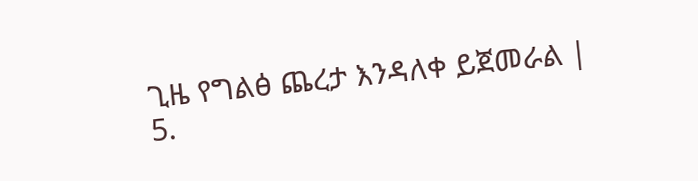ጊዜ የግልፅ ጨረታ እንዳለቀ ይጀመራል |
5.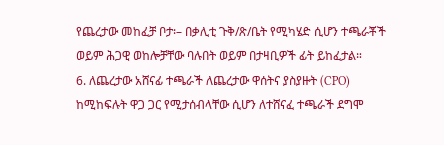የጨረታው መከፈቻ ቦታ፡– በቃሊቲ ጉቅ/ጽ/ቤት የሚካሄድ ሲሆን ተጫራቾች ወይም ሕጋዊ ወከሎቻቸው ባሉበት ወይም በታዛቢዎች ፊት ይከፈታል።
6. ለጨረታው አሸናፊ ተጫራች ለጨረታው ዋሰትና ያስያዙት (CPO) ከሚከፍሉት ዋጋ ጋር የሚታሰብላቸው ሲሆን ለተሸናፈ ተጫራች ደግሞ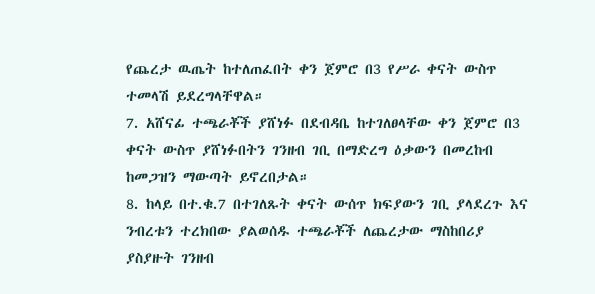የጨረታ ዉጤት ከተለጠፈበት ቀን ጀምሮ በ3 የሥራ ቀናት ውስጥ ተመላሽ ይደረግላቸዋል።
7. አሸናፊ ተጫራቾች ያሸነፉ በደብዳቤ ከተገለፀላቸው ቀን ጀምሮ በ3 ቀናት ውስጥ ያሸነፉበትን ገንዘብ ገቢ በማድረግ ዕቃውን በመረከብ ከመጋዝን ማውጣት ይኖረበታል።
8. ከላይ በተ.ቁ.7 በተገለጹት ቀናት ውሰጥ ክፍያውን ገቢ ያላደረጉ እና ንብረቱን ተረክበው ያልወሰዱ ተጫራቾች ለጨረታው ማስከበሪያ ያስያዙት ገንዘብ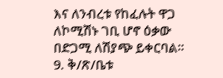እና ለንብረቱ የከፈሉት ዋጋ ለኮሚሽኑ ገቢ ሆኖ ዕቃው በድጋሚ ለሽያጭ ይቀርባል።
9. ቅ/ጽ/ቤቱ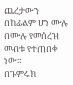ጨረታውን በከፊልም ሆነ ሙሉ በሙሉ የመሰረዝ መብቱ የተጠበቀ ነው።
በጉምሩክ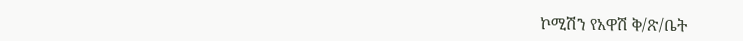ኮሚሽን የአዋሽ ቅ/ጽ/ቤት